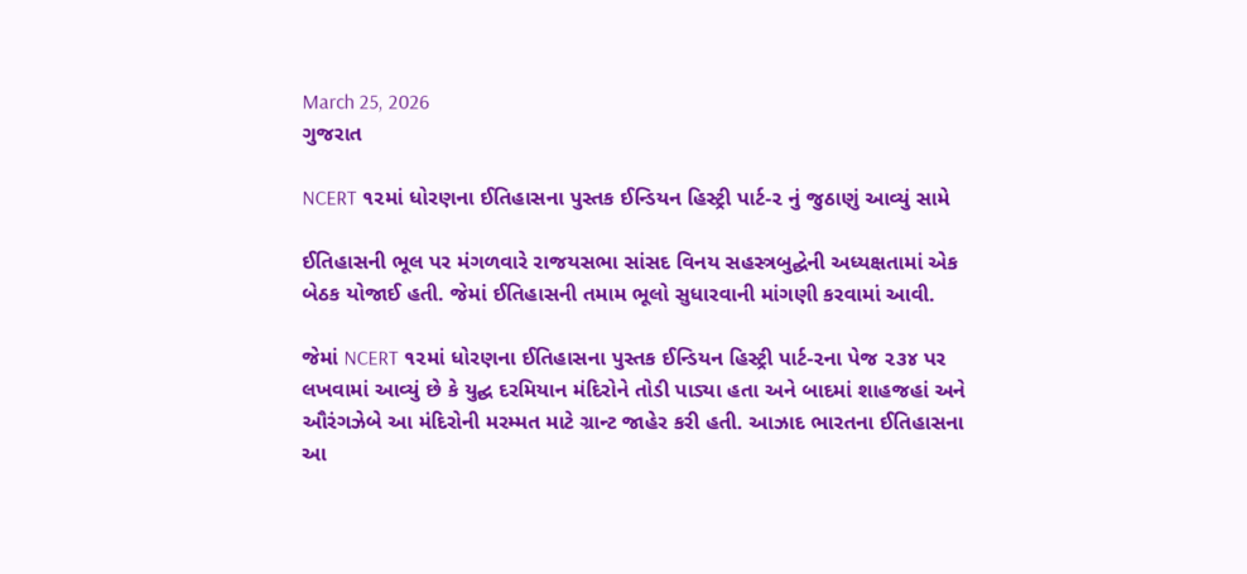March 25, 2026
ગુજરાત

NCERT ૧૨માં ધોરણના ઈતિહાસના પુસ્તક ઈન્ડિયન હિસ્ટ્રી પાર્ટ-૨ નું જુઠાણું આવ્યું સામે

ઈતિહાસની ભૂલ પર મંગળવારે રાજયસભા સાંસદ વિનય સહસ્ત્રબુદ્ઘેની અધ્યક્ષતામાં એક બેઠક યોજાઈ હતી. જેમાં ઈતિહાસની તમામ ભૂલો સુધારવાની માંગણી કરવામાં આવી.

જેમાં NCERT ૧૨માં ધોરણના ઈતિહાસના પુસ્તક ઈન્ડિયન હિસ્ટ્રી પાર્ટ-૨ના પેજ ૨૩૪ પર લખવામાં આવ્યું છે કે યુદ્ઘ દરમિયાન મંદિરોને તોડી પાડ્યા હતા અને બાદમાં શાહજહાં અને ઔરંગઝેબે આ મંદિરોની મરમ્મત માટે ગ્રાન્ટ જાહેર કરી હતી. આઝાદ ભારતના ઈતિહાસના આ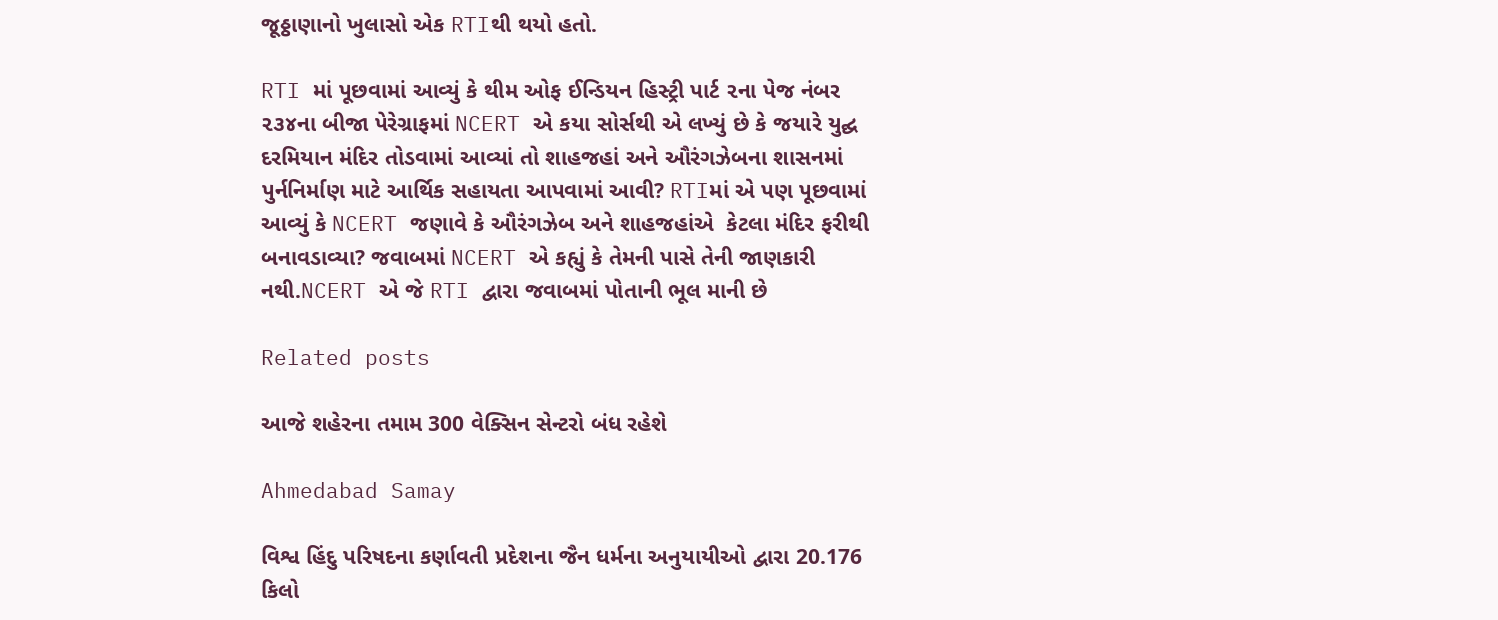જૂઠ્ઠાણાનો ખુલાસો એક RTIથી થયો હતો.

RTI માં પૂછવામાં આવ્યું કે થીમ ઓફ ઈન્ડિયન હિસ્ટ્રી પાર્ટ ૨ના પેજ નંબર ૨૩૪ના બીજા પેરેગ્રાફમાં NCERT એ કયા સોર્સથી એ લખ્યું છે કે જયારે યુદ્ઘ દરમિયાન મંદિર તોડવામાં આવ્યાં તો શાહજહાં અને ઔરંગઝેબના શાસનમાં પુર્નનિર્માણ માટે આર્થિક સહાયતા આપવામાં આવી? RTIમાં એ પણ પૂછવામાં આવ્યું કે NCERT જણાવે કે ઔરંગઝેબ અને શાહજહાંએ  કેટલા મંદિર ફરીથી બનાવડાવ્યા? જવાબમાં NCERT એ કહ્યું કે તેમની પાસે તેની જાણકારી નથી.NCERT એ જે RTI દ્વારા જવાબમાં પોતાની ભૂલ માની છે

Related posts

આજે શહેરના તમામ 300 વેક્સિન સેન્ટરો બંધ રહેશે

Ahmedabad Samay

વિશ્વ હિંદુ પરિષદના કર્ણાવતી પ્રદેશના જૈન ધર્મના અનુયાયીઓ દ્વારા 20.176 કિલો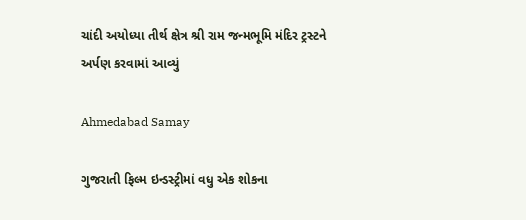ચાંદી અયોધ્યા તીર્થ ક્ષેત્ર શ્રી રામ જન્મભૂમિ મંદિર ટ્રસ્ટને અર્પણ કરવામાં આવ્યું

Ahmedabad Samay

ગુજરાતી ફિલ્મ ઇન્ડસ્ટ્રીમાં વધુ એક શોકના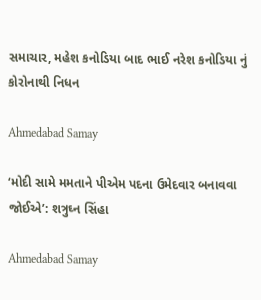સમાચાર, મહેશ કનોડિયા બાદ ભાઈ નરેશ કનોડિયા નું કોરોનાથી નિધન

Ahmedabad Samay

‘મોદી સામે મમતાને પીએમ પદના ઉમેદવાર બનાવવા જોઈએ’: શત્રુઘ્ન સિંહા

Ahmedabad Samay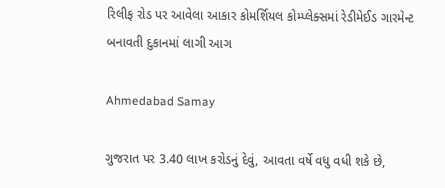રિલીફ રોડ પર આવેલા આકાર કોમર્શિયલ કોમ્પ્લેક્સમાં રેડીમેઈડ ગારમેન્ટ બનાવતી દુકાનમાં લાગી આગ

Ahmedabad Samay

ગુજરાત પર 3.40 લાખ કરોડનું દેવું, આવતા વર્ષે વધુ વધી શકે છે,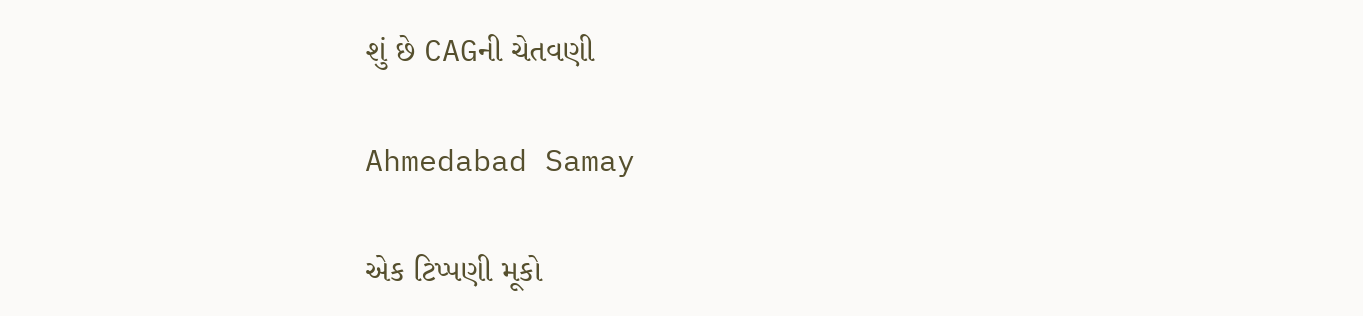શું છે CAGની ચેતવણી

Ahmedabad Samay

એક ટિપ્પણી મૂકો